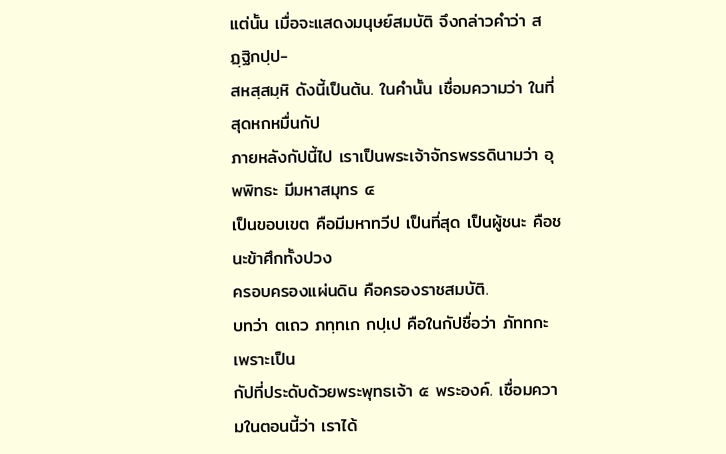แต่นั้น เมื่อจะแสดงมนุษย์สมบัติ จึงกล่าวคำว่า สฏฺฐิกปฺป-
สหสฺสมฺหิ ดังนี้เป็นต้น. ในคำนั้น เชื่อมความว่า ในที่สุดหกหมื่นกัป
ภายหลังกัปนี้ไป เราเป็นพระเจ้าจักรพรรดินามว่า อุพพิทธะ มีมหาสมุทร ๔
เป็นขอบเขต คือมีมหาทวีป เป็นที่สุด เป็นผู้ชนะ คือชนะข้าศึกทั้งปวง
ครอบครองแผ่นดิน คือครองราชสมบัติ.
บทว่า ตเถว ภทฺทเก กปฺเป คือในกัปชื่อว่า ภัททกะ เพราะเป็น
กัปที่ประดับด้วยพระพุทธเจ้า ๕ พระองค์. เชื่อมความในตอนนี้ว่า เราได้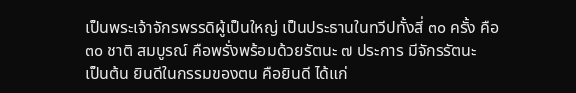เป็นพระเจ้าจักรพรรดิผู้เป็นใหญ่ เป็นประธานในทวีปทั้งสี่ ๓๐ ครั้ง คือ
๓๐ ชาติ สมบูรณ์ คือพรั่งพร้อมด้วยรัตนะ ๗ ประการ มีจักรรัตนะ
เป็นต้น ยินดีในกรรมของตน คือยินดี ได้แก่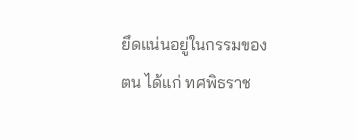ยึดแน่นอยู่ในกรรมของ
ตน ได้แก่ ทศพิธราช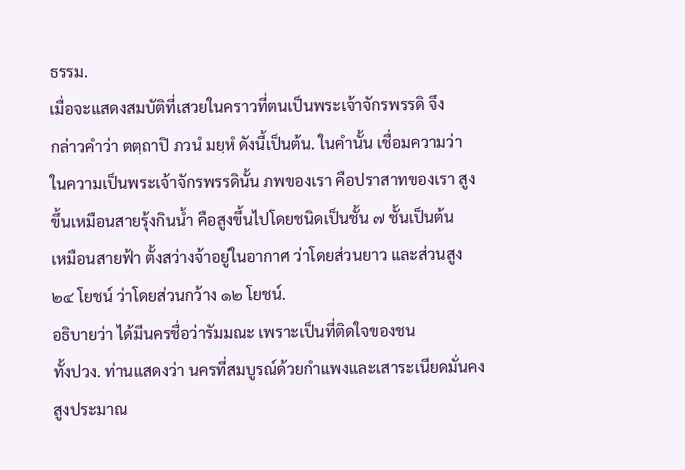ธรรม.
เมื่อจะแสดงสมบัติที่เสวยในคราวที่ตนเป็นพระเจ้าจักรพรรดิ จึง
กล่าวคำว่า ตตฺถาปิ ภวนํ มยฺหํ ดังนี้เป็นต้น. ในคำนั้น เชื่อมความว่า
ในความเป็นพระเจ้าจักรพรรดินั้น ภพของเรา คือปราสาทของเรา สูง
ขึ้นเหมือนสายรุ้งกินน้ำ คือสูงขึ้นไปโดยชนิดเป็นชั้น ๗ ชั้นเป็นต้น
เหมือนสายฟ้า ตั้งสว่างจ้าอยู่ในอากาศ ว่าโดยส่วนยาว และส่วนสูง
๒๔ โยชน์ ว่าโดยส่วนกว้าง ๑๒ โยชน์.
อธิบายว่า ได้มีนครชื่อว่ารัมมณะ เพราะเป็นที่ติดใจของชน
ทั้งปวง. ท่านแสดงว่า นครที่สมบูรณ์ด้วยกำแพงและเสาระเนียดมั่นคง
สูงประมาณ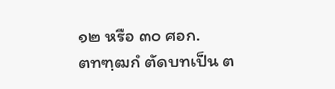๑๒ หรือ ๓๐ ศอก.
ตทฑฺฒกํ ตัดบทเป็น ต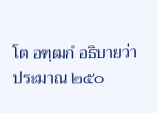โต อฑฺฒกํ อธิบายว่า ประมาณ ๒๕๐